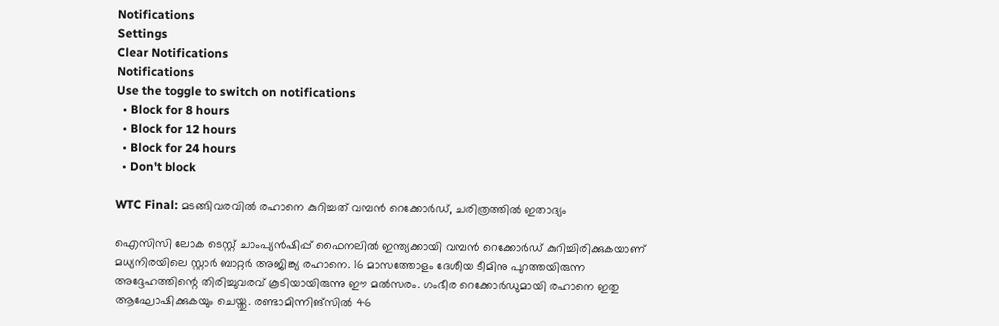Notifications
Settings
Clear Notifications
Notifications
Use the toggle to switch on notifications
  • Block for 8 hours
  • Block for 12 hours
  • Block for 24 hours
  • Don't block

WTC Final: മടങ്ങിവരവില്‍ രഹാനെ കുറിച്ചത് വമ്പന്‍ റെക്കോര്‍ഡ്, ചരിത്രത്തില്‍ ഇതാദ്യം

ഐസിസി ലോക ടെസ്റ്റ് ചാംപ്യന്‍ഷിപ്പ് ഫൈനലില്‍ ഇന്ത്യക്കായി വമ്പന്‍ റെക്കോര്‍ഡ് കുറിച്ചിരിക്കുകയാണ് മധ്യനിരയിലെ സ്റ്റാര്‍ ബാറ്റര്‍ അജിങ്ക്യ രഹാനെ. 16 മാസത്തോളം ദേശീയ ടീമിനു പുറത്തയിരുന്ന അദ്ദേഹത്തിന്റെ തിരിച്ചുവരവ് കൂടിയായിരുന്നു ഈ മല്‍സരം. ഗംഭീര റെക്കോര്‍ഡുമായി രഹാനെ ഇതു ആഘോഷിക്കുകയും ചെയ്തു. രണ്ടാമിന്നിങ്‌സില്‍ 46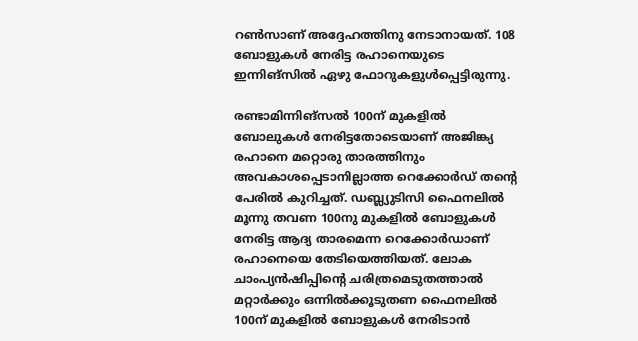റണ്‍സാണ് അദ്ദേഹത്തിനു നേടാനായത്. 108 ബോളുകള്‍ നേരിട്ട രഹാനെയുടെ ഇന്നിങ്‌സില്‍ ഏഴു ഫോറുകളുള്‍പ്പെട്ടിരുന്നു.

രണ്ടാമിന്നിങ്‌സല്‍ 100ന് മുകളില്‍ ബോലുകള്‍ നേരിട്ടതോടെയാണ് അജിങ്ക്യ രഹാനെ മറ്റൊരു താരത്തിനും അവകാശപ്പെടാനില്ലാത്ത റെക്കോര്‍ഡ് തന്റെ പേരില്‍ കുറിച്ചത്. ഡബ്ല്യുടിസി ഫൈനലില്‍ മൂന്നു തവണ 100നു മുകളില്‍ ബോളുകള്‍ നേരിട്ട ആദ്യ താരമെന്ന റെക്കോര്‍ഡാണ് രഹാനെയെ തേടിയെത്തിയത്. ലോക ചാംപ്യന്‍ഷിപ്പിന്റെ ചരിത്രമെടുതത്താല്‍ മറ്റാര്‍ക്കും ഒന്നില്‍ക്കൂടുതണ ഫൈനലില്‍ 100ന് മുകളില്‍ ബോളുകള്‍ നേരിടാന്‍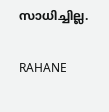സാധിച്ചില്ല.

RAHANE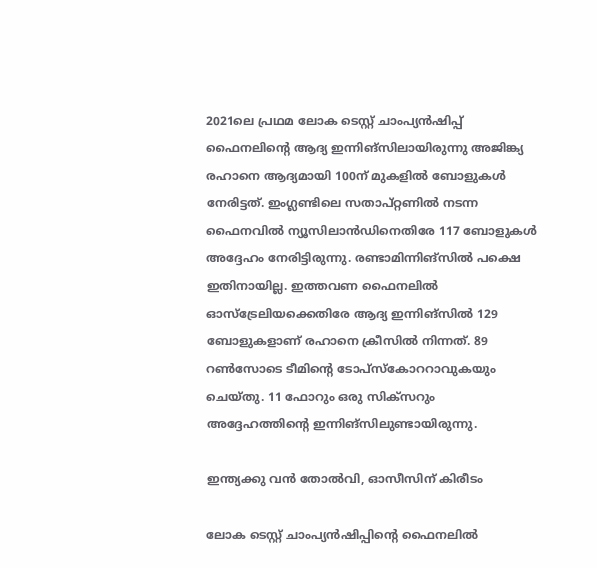2021ലെ പ്രഥമ ലോക ടെസ്റ്റ് ചാംപ്യന്‍ഷിപ്പ് ഫൈനലിന്റെ ആദ്യ ഇന്നിങ്‌സിലായിരുന്നു അജിങ്ക്യ രഹാനെ ആദ്യമായി 100ന് മുകളില്‍ ബോളുകള്‍ നേരിട്ടത്. ഇംഗ്ലണ്ടിലെ സതാപ്റ്റണില്‍ നടന്ന ഫൈനവില്‍ ന്യൂസിലാന്‍ഡിനെതിരേ 117 ബോളുകള്‍ അദ്ദേഹം നേരിട്ടിരുന്നു. രണ്ടാമിന്നിങ്‌സില്‍ പക്ഷെ ഇതിനായില്ല. ഇത്തവണ ഫൈനലില്‍ ഓസ്‌ട്രേലിയക്കെതിരേ ആദ്യ ഇന്നിങ്‌സില്‍ 129 ബോളുകളാണ് രഹാനെ ക്രീസില്‍ നിന്നത്. 89 റണ്‍സോടെ ടീമിന്റെ ടോപ്‌സ്‌കോററാവുകയും ചെയ്തു. 11 ഫോറും ഒരു സിക്‌സറും അദ്ദേഹത്തിന്റെ ഇന്നിങ്‌സിലുണ്ടായിരുന്നു.

ഇന്ത്യക്കു വന്‍ തോല്‍വി, ഓസീസിന് കിരീടം

ലോക ടെസ്റ്റ് ചാംപ്യന്‍ഷിപ്പിന്റെ ഫൈനലില്‍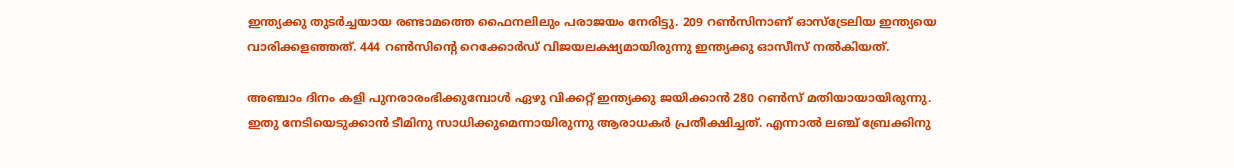ഇന്ത്യക്കു തുടര്‍ച്ചയായ രണ്ടാമത്തെ ഫൈനലിലും പരാജയം നേരിട്ടു. 209 റണ്‍സിനാണ് ഓസ്‌ട്രേലിയ ഇന്ത്യയെ വാരിക്കളഞ്ഞത്. 444 റണ്‍സിന്റെ റെക്കോര്‍ഡ് വിജയലക്ഷ്യമായിരുന്നു ഇന്ത്യക്കു ഓസീസ് നല്‍കിയത്.

അഞ്ചാം ദിനം കളി പുനരാരംഭിക്കുമ്പോള്‍ ഏഴു വിക്കറ്റ് ഇന്ത്യക്കു ജയിക്കാന്‍ 280 റണ്‍സ് മതിയായായിരുന്നു. ഇതു നേടിയെടുക്കാന്‍ ടീമിനു സാധിക്കുമെന്നായിരുന്നു ആരാധകര്‍ പ്രതീക്ഷിച്ചത്. എന്നാല്‍ ലഞ്ച് ബ്രേക്കിനു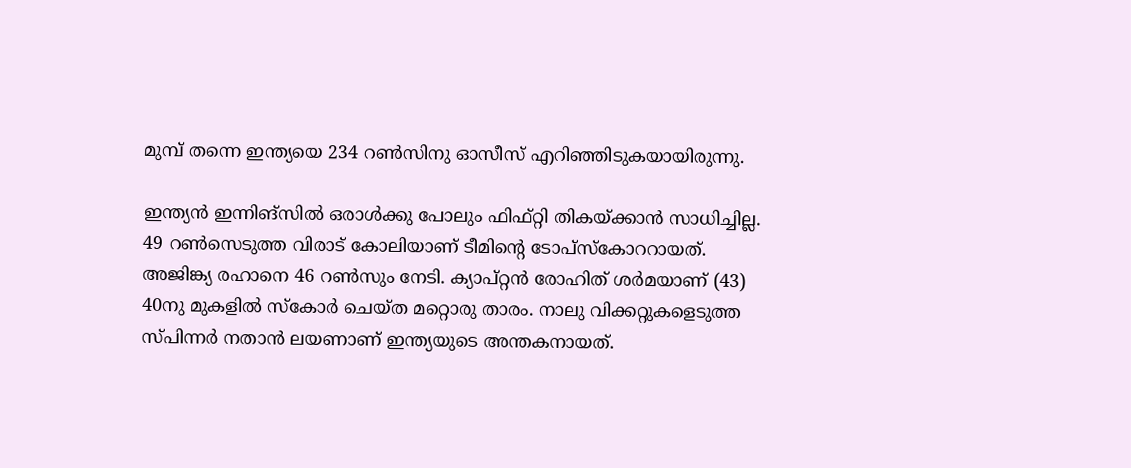മുമ്പ് തന്നെ ഇന്ത്യയെ 234 റണ്‍സിനു ഓസീസ് എറിഞ്ഞിടുകയായിരുന്നു.

ഇന്ത്യന്‍ ഇന്നിങ്‌സില്‍ ഒരാള്‍ക്കു പോലും ഫിഫ്റ്റി തികയ്ക്കാന്‍ സാധിച്ചില്ല. 49 റണ്‍സെടുത്ത വിരാട് കോലിയാണ് ടീമിന്റെ ടോപ്‌സ്‌കോററായത്. അജിങ്ക്യ രഹാനെ 46 റണ്‍സും നേടി. ക്യാപ്റ്റന്‍ രോഹിത് ശര്‍മയാണ് (43) 40നു മുകളില്‍ സ്‌കോര്‍ ചെയ്ത മറ്റൊരു താരം. നാലു വിക്കറ്റുകളെടുത്ത സ്പിന്നര്‍ നതാന്‍ ലയണാണ് ഇന്ത്യയുടെ അന്തകനായത്.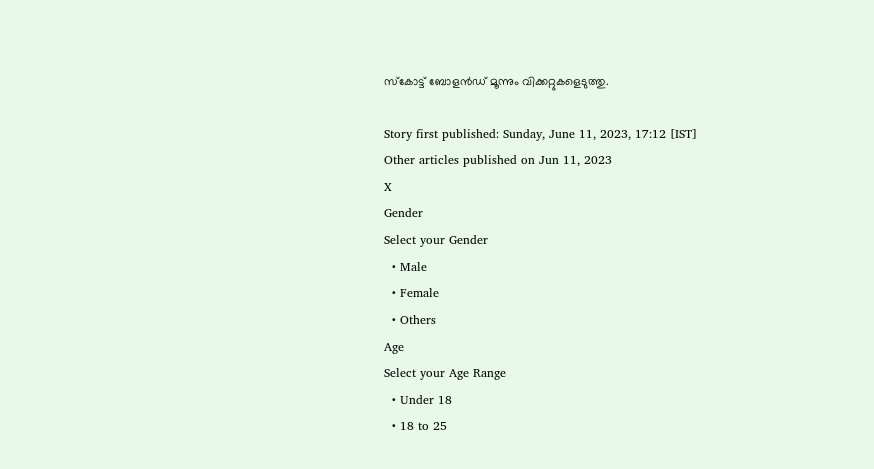സ്‌കോട്ട് ബോളന്‍ഡ് മൂന്നും വിക്കറ്റുകളെടുത്തു.

Story first published: Sunday, June 11, 2023, 17:12 [IST]
Other articles published on Jun 11, 2023
X
Gender
Select your Gender
  • Male
  • Female
  • Others
Age
Select your Age Range
  • Under 18
  • 18 to 25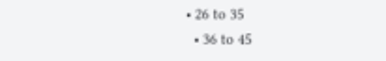• 26 to 35
  • 36 to 45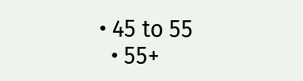• 45 to 55
  • 55+